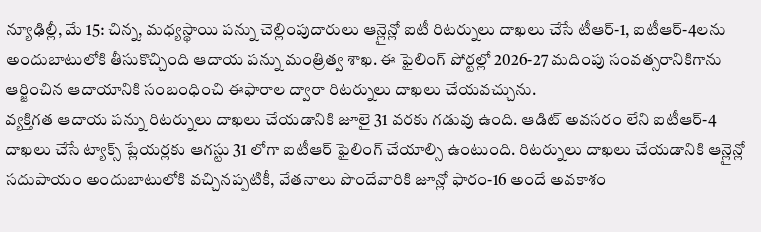న్యూఢిల్లీ, మే 15: చిన్న, మధ్యస్థాయి పన్ను చెల్లింపుదారులు ఆన్లైన్లో ఐటీ రిటర్నులు దాఖలు చేసే టీఆర్-1, ఐటీఆర్-4లను అందుబాటులోకి తీసుకొచ్చింది ఆదాయ పన్ను మంత్రిత్వ శాఖ. ఈ ఫైలింగ్ పోర్టల్లో 2026-27 మదింపు సంవత్సరానికిగాను ఆర్జించిన ఆదాయానికి సంబంధించి ఈఫారాల ద్వారా రిటర్నులు దాఖలు చేయవచ్చును.
వ్యక్తిగత ఆదాయ పన్ను రిటర్నులు దాఖలు చేయడానికి జూలై 31 వరకు గడువు ఉంది. ఆడిట్ అవసరం లేని ఐటీఆర్-4 దాఖలు చేసే ట్యాక్స్ ప్లేయర్లకు ఆగస్టు 31 లోగా ఐటీఆర్ ఫైలింగ్ చేయాల్సి ఉంటుంది. రిటర్నులు దాఖలు చేయడానికి ఆన్లైన్లో సదుపాయం అందుబాటులోకి వచ్చినప్పటికీ, వేతనాలు పొందేవారికి జూన్లో ఫారం-16 అందే అవకాశం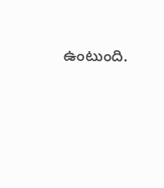ఉంటుంది.